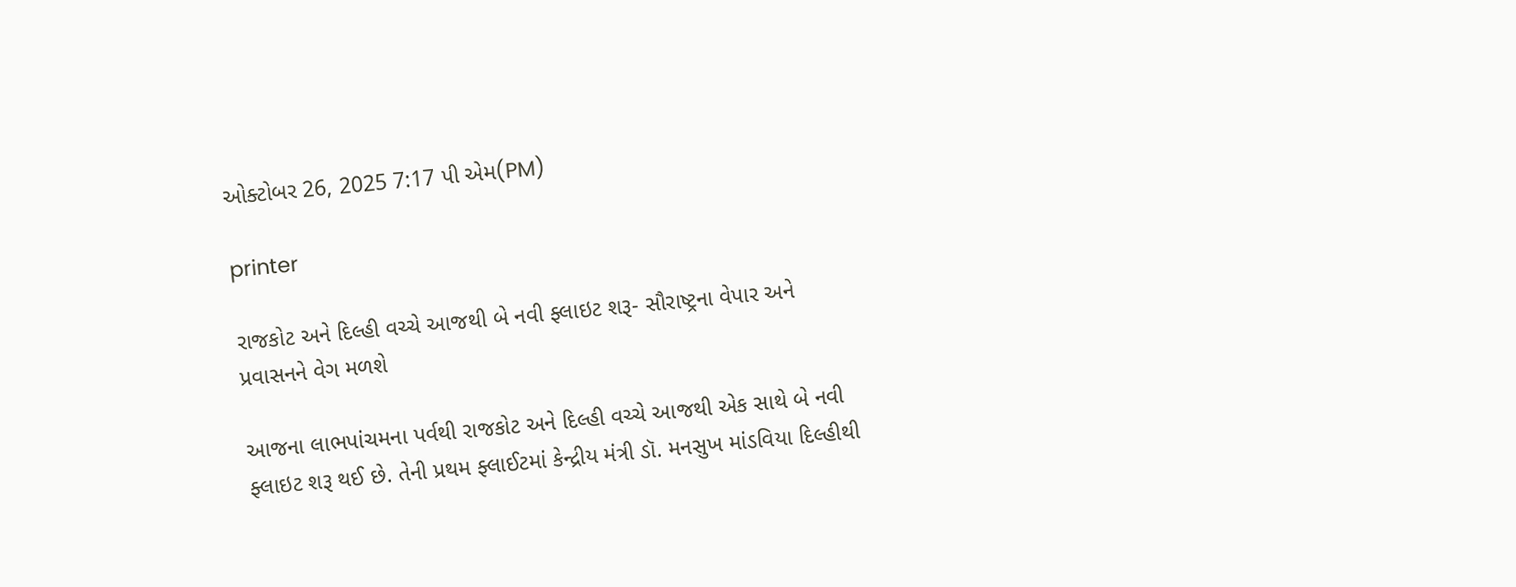ઓક્ટોબર 26, 2025 7:17 પી એમ(PM)

printer

રાજકોટ અને દિલ્હી વચ્ચે આજથી બે નવી ફ્લાઇટ શરૂ- સૌરાષ્ટ્રના વેપાર અને પ્રવાસનને વેગ મળશે

આજના લાભપાંચમના પર્વથી રાજકોટ અને દિલ્હી વચ્ચે આજથી એક સાથે બે નવી ફ્લાઇટ શરૂ થઈ છે. તેની પ્રથમ ફ્લાઈટમાં કેન્દ્રીય મંત્રી ડૉ. મનસુખ માંડવિયા દિલ્હીથી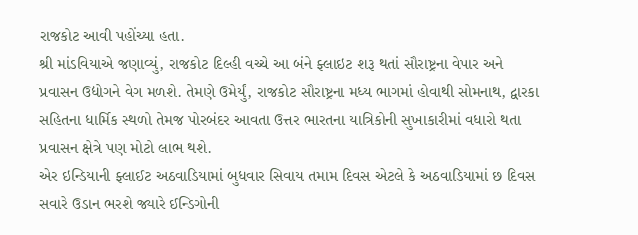રાજકોટ આવી પહોંચ્યા હતા.
શ્રી માંડવિયાએ જણાવ્યું, રાજકોટ દિલ્હી વચ્ચે આ બંને ફ્લાઇટ શરૂ થતાં સૌરાષ્ટ્રના વેપાર અને પ્રવાસન ઉદ્યોગને વેગ મળશે. તેમણે ઉમેર્યું, રાજકોટ સૌરાષ્ટ્રના મધ્ય ભાગમાં હોવાથી સોમનાથ, દ્વારકા સહિતના ધાર્મિક સ્થળો તેમજ પોરબંદર આવતા ઉત્તર ભારતના યાત્રિકોની સુખાકારીમાં વધારો થતા પ્રવાસન ક્ષેત્રે પણ મોટો લાભ થશે.
એર ઇન્ડિયાની ફ્લાઈટ અઠવાડિયામાં બુધવાર સિવાય તમામ દિવસ એટલે કે અઠવાડિયામાં છ દિવસ સવારે ઉડાન ભરશે જ્યારે ઈન્ડિગોની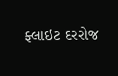ફ્લાઇટ દરરોજ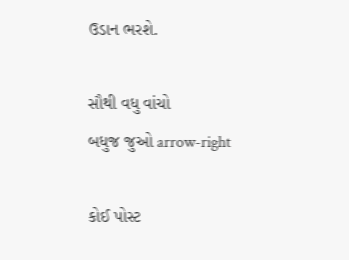ઉડાન ભરશે.

સૌથી વધુ વાંચો
બધુજ જુઓ arrow-right

કોઈ પોસ્ટ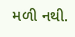મળી નથી.